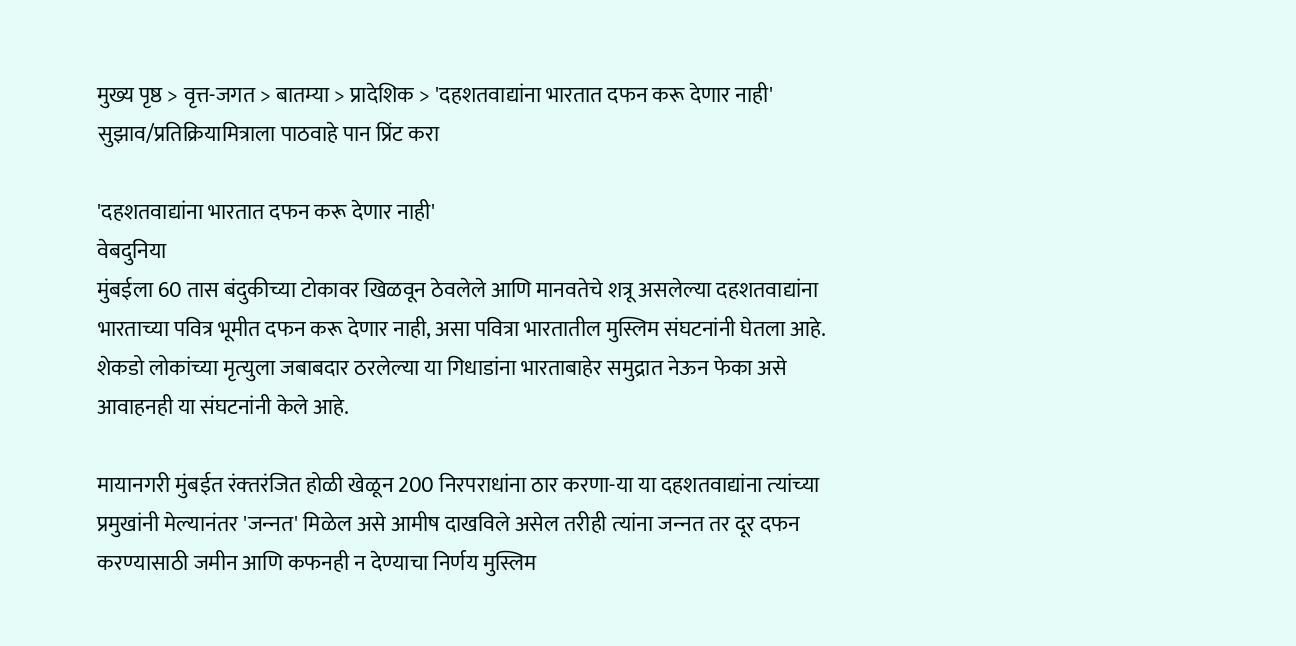मुख्य पृष्ठ > वृत्त-जगत > बातम्या > प्रादेशिक > 'दहशतवाद्यांना भारतात दफन करू देणार नाही'
सुझाव/प्रतिक्रियामित्राला पाठवाहे पान प्रिंट करा

'दहशतवाद्यांना भारतात दफन करू देणार नाही'
वेबदुनिया
मुंबईला 60 तास बंदुकीच्‍या टोकावर खिळवून ठेवलेले आणि मानवतेचे शत्रू असलेल्‍या दहशतवाद्यांना भारताच्‍या पवित्र भूमीत दफन करू देणार नाही, असा पवित्रा भारतातील मुस्लिम संघटनांनी घेतला आहे. शेकडो लोकांच्‍या मृत्‍युला जबाबदार ठरलेल्‍या या गिधाडांना भारताबाहेर समुद्रात नेऊन फेका असे आवाहनही या संघटनांनी केले आहे.

मायानगरी मुंबईत रंक्‍तरंजित होळी खेळून 200 निरपराधांना ठार करणा-या या दहशतवाद्यांना त्‍यांच्‍या प्रमुखांनी मेल्‍यानंतर 'जन्‍नत' मिळेल असे आमीष दाखविले असेल तरीही त्‍यांना जन्‍नत तर दूर दफन करण्‍यासाठी जमीन आणि कफनही न देण्‍याचा निर्णय मुस्लिम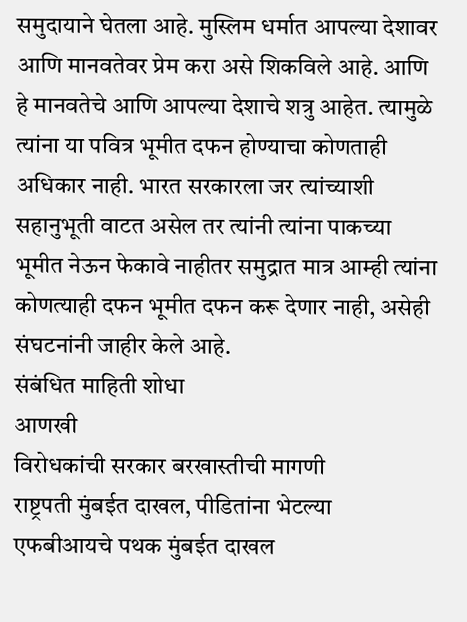समुदायाने घेतला आहे. मुस्लिम धर्मात आपल्‍या देशावर आणि मानवतेवर प्रेम करा असे शिकविले आहे. आणि हे मानवतेचे आणि आपल्‍या देशाचे शत्रु आहेत. त्‍यामुळे त्‍यांना या पवित्र भूमीत दफन होण्‍याचा कोणताही अधिकार नाही. भारत सरकारला जर त्‍यांच्‍याशी सहानुभूती वाटत असेल तर त्‍यांनी त्‍यांना पाकच्‍या भूमीत नेऊन फेकावे नाहीतर समुद्रात मात्र आ‍म्‍ही त्‍यांना कोणत्‍याही दफन भूमीत दफन करू देणार नाही, असेही संघटनांनी जाहीर केले आहे.
संबंधित माहिती शोधा
आणखी
विरोधकांची सरकार बरखास्तीची मागणी
राष्ट्रपती मुंबईत दाखल, पीडितांना भेटल्या
एफबीआयचे पथक मुंबईत दाखल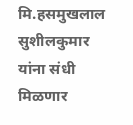मि.हसमुखलाल सुशीलकुमार यांना संधी मिळणार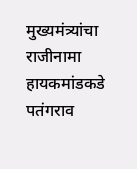मुख्‍यमंत्र्यांचा राजीनामा हायकमांडकडे
पतंगराव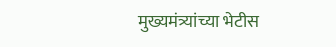मुख्यमंत्र्यांच्या भेटीस